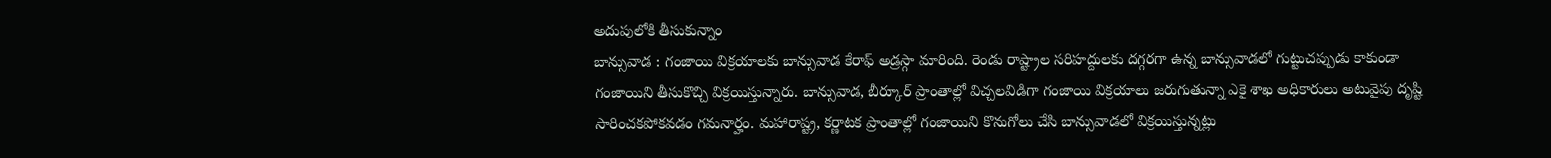అదుపులోకి తీసుకున్నాం
బాన్సువాడ : గంజాయి విక్రయాలకు బాన్సువాడ కేరాఫ్ అడ్రస్గా మారింది. రెండు రాష్ట్రాల సరిహద్దులకు దగ్గరగా ఉన్న బాన్సువాడలో గుట్టుచప్పుడు కాకుండా గంజాయిని తీసుకొచ్చి విక్రయిస్తున్నారు. బాన్సువాడ, బీర్కూర్ ప్రాంతాల్లో విచ్చలవిడిగా గంజాయి విక్రయాలు జరుగుతున్నా ఎకై శాఖ అధికారులు అటువైపు దృష్టి సారించకపోకవడం గమనార్హం. మహారాష్ట్ర, కర్ణాటక ప్రాంతాల్లో గంజాయిని కొనుగోలు చేసి బాన్సువాడలో విక్రయిస్తున్నట్లు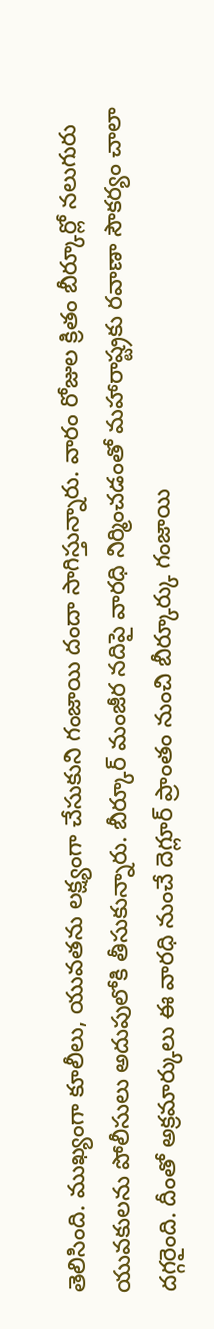తెలిసింది. ముఖ్యంగా కూలీలు, యువతను లక్ష్యంగా చేసుకుని గంజాయి దందా సాగిస్తున్నారు. వారం రోజుల క్రితం బీర్కూర్లో నలుగురు యువకులను పోలీసులు అదుపులోకి తీసుకున్నారు. బీర్కూర్ మంజీర నదిపై వారధి నిర్మించడంతో మహారాష్ట్రకు రవాణా సౌకర్యం చాలా దగ్గరైంది. దీంతో అక్రమార్కులు ఈ వారధి నుంచే దెగ్లూర్ ప్రాంతం నుంచి బీర్కూర్కు గంజాయి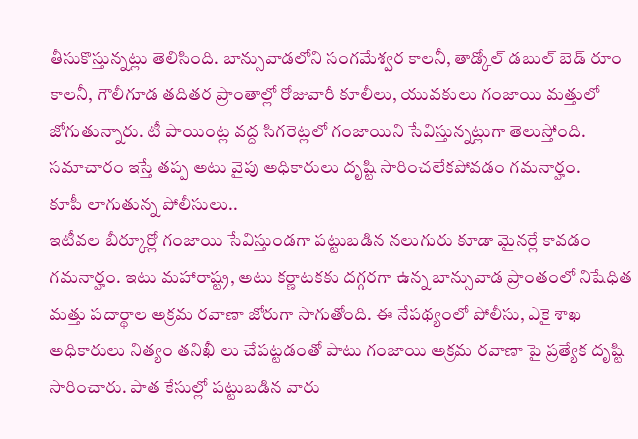తీసుకొస్తున్నట్లు తెలిసింది. బాన్సువాడలోని సంగమేశ్వర కాలనీ, తాడ్కోల్ డబుల్ బెడ్ రూం కాలనీ, గౌలీగూడ తదితర ప్రాంతాల్లో రోజువారీ కూలీలు, యువకులు గంజాయి మత్తులో జోగుతున్నారు. టీ పాయింట్ల వద్ద సిగరెట్లలో గంజాయిని సేవిస్తున్నట్లుగా తెలుస్తోంది. సమాచారం ఇస్తే తప్ప అటు వైపు అధికారులు దృష్టి సారించలేకపోవడం గమనార్హం.
కూపీ లాగుతున్న పోలీసులు..
ఇటీవల బీర్కూర్లో గంజాయి సేవిస్తుండగా పట్టుబడిన నలుగురు కూడా మైనర్లే కావడం గమనార్హం. ఇటు మహారాష్ట్ర, అటు కర్ణాటకకు దగ్గరగా ఉన్న బాన్సువాడ ప్రాంతంలో నిషేధిత మత్తు పదార్థాల అక్రమ రవాణా జోరుగా సాగుతోంది. ఈ నేపథ్యంలో పోలీసు, ఎకై శాఖ అధికారులు నిత్యం తనిఖీ లు చేపట్టడంతో పాటు గంజాయి అక్రమ రవాణా పై ప్రత్యేక దృష్టి సారించారు. పాత కేసుల్లో పట్టుబడిన వారు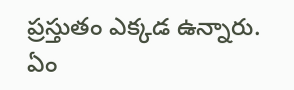ప్రస్తుతం ఎక్కడ ఉన్నారు. ఏం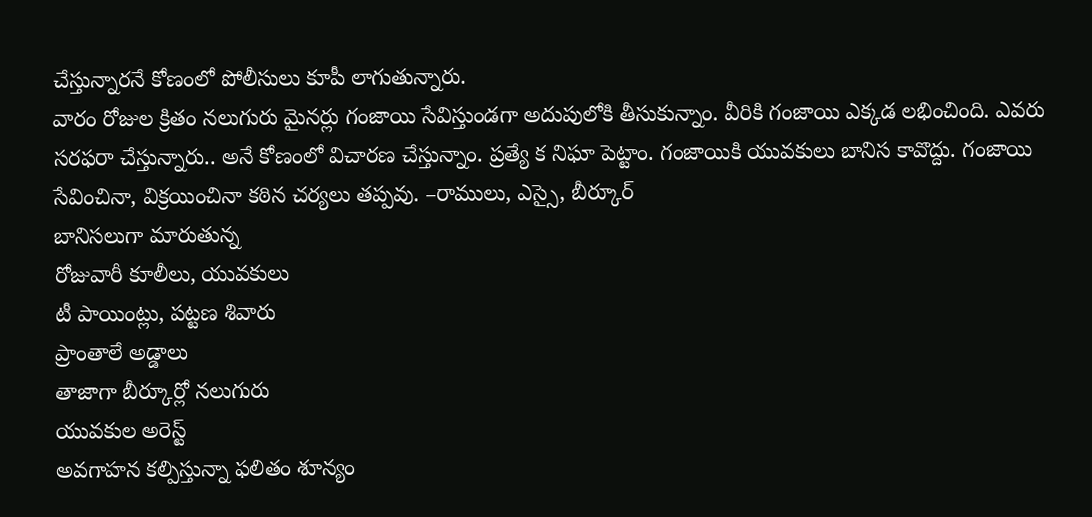చేస్తున్నారనే కోణంలో పోలీసులు కూపీ లాగుతున్నారు.
వారం రోజుల క్రితం నలుగురు మైనర్లు గంజాయి సేవిస్తుండగా అదుపులోకి తీసుకున్నాం. వీరికి గంజాయి ఎక్కడ లభించింది. ఎవరు సరఫరా చేస్తున్నారు.. అనే కోణంలో విచారణ చేస్తున్నాం. ప్రత్యే క నిఘా పెట్టాం. గంజాయికి యువకులు బానిస కావొద్దు. గంజాయి సేవించినా, విక్రయించినా కఠిన చర్యలు తప్పవు. –రాములు, ఎస్సై, బీర్కూర్
బానిసలుగా మారుతున్న
రోజువారీ కూలీలు, యువకులు
టీ పాయింట్లు, పట్టణ శివారు
ప్రాంతాలే అడ్డాలు
తాజాగా బీర్కూర్లో నలుగురు
యువకుల అరెస్ట్
అవగాహన కల్పిస్తున్నా ఫలితం శూన్యం